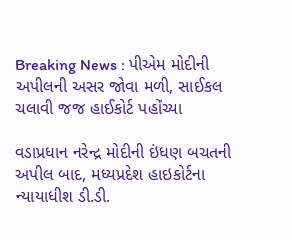Breaking News : પીએમ મોદીની અપીલની અસર જોવા મળી, સાઈકલ ચલાવી જજ હાઈકોર્ટ પહોંચ્યા

વડાપ્રધાન નરેન્દ્ર મોદીની ઇંધણ બચતની અપીલ બાદ, મધ્યપ્રદેશ હાઇકોર્ટના ન્યાયાધીશ ડી.ડી.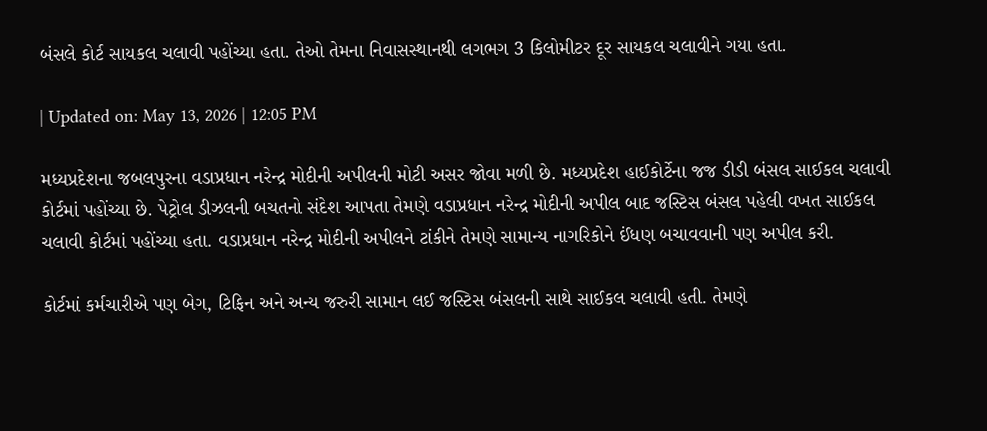બંસલે કોર્ટ સાયકલ ચલાવી પહોંચ્યા હતા. તેઓ તેમના નિવાસસ્થાનથી લગભગ 3 કિલોમીટર દૂર સાયકલ ચલાવીને ગયા હતા.

| Updated on: May 13, 2026 | 12:05 PM

મધ્યપ્રદેશના જબલપુરના વડાપ્રધાન નરેન્દ્ર મોદીની અપીલની મોટી અસર જોવા મળી છે. મધ્યપ્રદેશ હાઈકોર્ટેના જજ ડીડી બંસલ સાઈકલ ચલાવી કોર્ટમાં પહોંચ્યા છે. પેટ્રોલ ડીઝલની બચતનો સંદેશ આપતા તેમણે વડાપ્રધાન નરેન્દ્ર મોદીની અપીલ બાદ જસ્ટિસ બંસલ પહેલી વખત સાઈકલ ચલાવી કોર્ટમાં પહોંચ્યા હતા. વડાપ્રધાન નરેન્દ્ર મોદીની અપીલને ટાંકીને તેમણે સામાન્ય નાગરિકોને ઈંધણ બચાવવાની પણ અપીલ કરી.

કોર્ટમાં કર્મચારીએ પણ બેગ, ટિફિન અને અન્ય જરુરી સામાન લઈ જસ્ટિસ બંસલની સાથે સાઈકલ ચલાવી હતી. તેમણે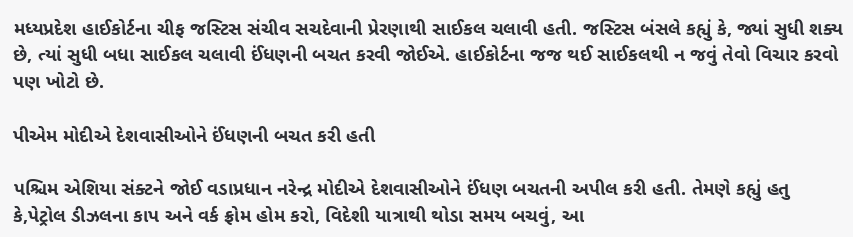મધ્યપ્રદેશ હાઈકોર્ટના ચીફ જસ્ટિસ સંચીવ સચદેવાની પ્રેરણાથી સાઈકલ ચલાવી હતી. જસ્ટિસ બંસલે કહ્યું કે, જ્યાં સુધી શક્ય છે, ત્યાં સુધી બધા સાઈકલ ચલાવી ઈંધણની બચત કરવી જોઈએ. હાઈકોર્ટના જજ થઈ સાઈકલથી ન જવું તેવો વિચાર કરવો પણ ખોટો છે.

પીએમ મોદીએ દેશવાસીઓને ઈંધણની બચત કરી હતી

પશ્ચિમ એશિયા સંક્ટને જોઈ વડાપ્રધાન નરેન્દ્ર મોદીએ દેશવાસીઓને ઈંધણ બચતની અપીલ કરી હતી. તેમણે કહ્યું હતુ કે,પેટ્રોલ ડીઝલના કાપ અને વર્ક ફ્રોમ હોમ કરો, વિદેશી યાત્રાથી થોડા સમય બચવું, આ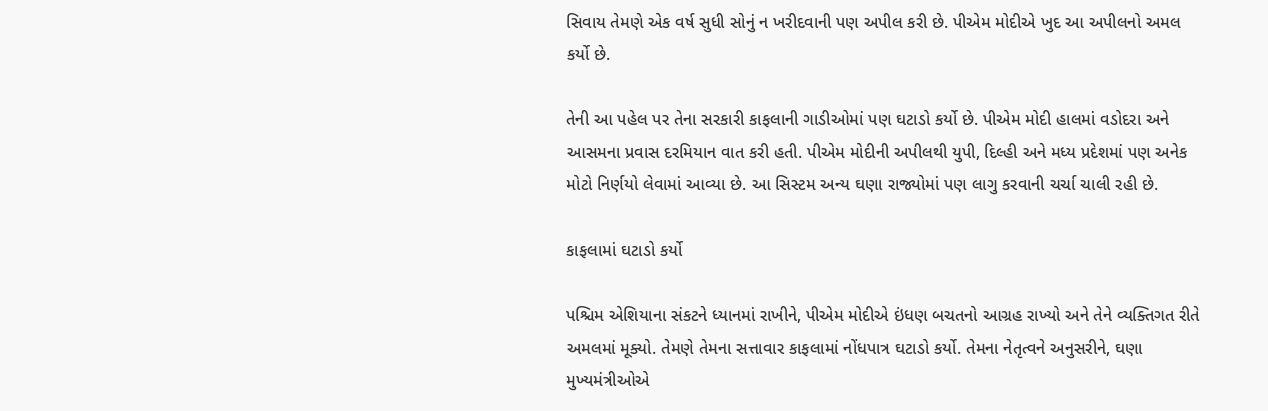સિવાય તેમણે એક વર્ષ સુધી સોનું ન ખરીદવાની પણ અપીલ કરી છે. પીએમ મોદીએ ખુદ આ અપીલનો અમલ કર્યો છે.

તેની આ પહેલ પર તેના સરકારી કાફલાની ગાડીઓમાં પણ ઘટાડો કર્યો છે. પીએમ મોદી હાલમાં વડોદરા અને આસમના પ્રવાસ દરમિયાન વાત કરી હતી. પીએમ મોદીની અપીલથી યુપી, દિલ્હી અને મધ્ય પ્રદેશમાં પણ અનેક મોટો નિર્ણયો લેવામાં આવ્યા છે. આ સિસ્ટમ અન્ય ઘણા રાજ્યોમાં પણ લાગુ કરવાની ચર્ચા ચાલી રહી છે.

કાફલામાં ઘટાડો કર્યો

પશ્ચિમ એશિયાના સંકટને ધ્યાનમાં રાખીને, પીએમ મોદીએ ઇંધણ બચતનો આગ્રહ રાખ્યો અને તેને વ્યક્તિગત રીતે અમલમાં મૂક્યો. તેમણે તેમના સત્તાવાર કાફલામાં નોંધપાત્ર ઘટાડો કર્યો. તેમના નેતૃત્વને અનુસરીને, ઘણા મુખ્યમંત્રીઓએ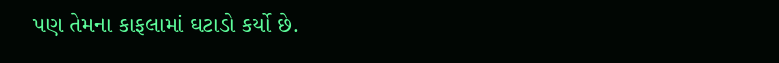પણ તેમના કાફલામાં ઘટાડો કર્યો છે.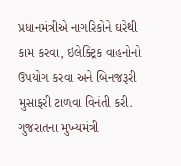પ્રધાનમંત્રીએ નાગરિકોને ઘરેથી કામ કરવા, ઇલેક્ટ્રિક વાહનોનો ઉપયોગ કરવા અને બિનજરૂરી મુસાફરી ટાળવા વિનંતી કરી. ગુજરાતના મુખ્યમંત્રી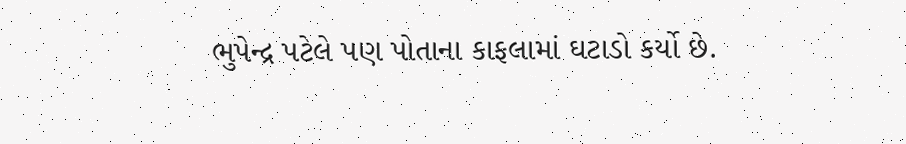ભુપેન્દ્ર પટેલે પણ પોતાના કાફલામાં ઘટાડો કર્યો છે.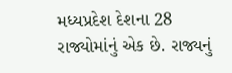મધ્યપ્રદેશ દેશના 28 રાજ્યોમાંનું એક છે. રાજ્યનું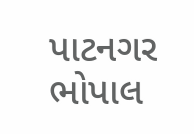પાટનગર ભોપાલ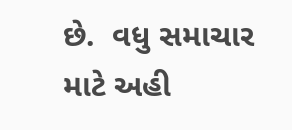છે.  વધુ સમાચાર માટે અહી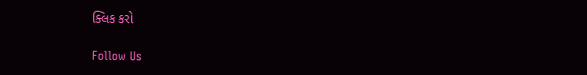ક્લિક કરો

Follow Us